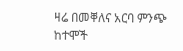ዛሬ በመቐለና አርባ ምንጭ ከተሞች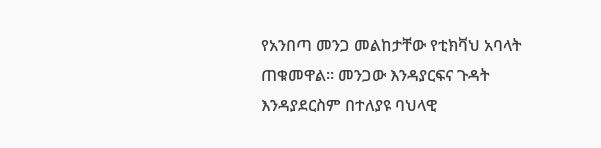የአንበጣ መንጋ መልከታቸው የቲክቫህ አባላት ጠቁመዋል። መንጋው እንዳያርፍና ጉዳት እንዳያደርስም በተለያዩ ባህላዊ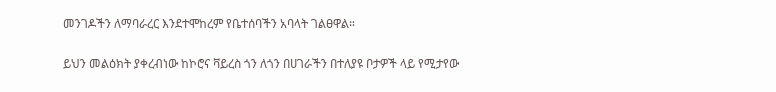መንገዶችን ለማባራረር እንደተሞከረም የቤተሰባችን አባላት ገልፀዋል።

ይህን መልዕክት ያቀረብነው ከኮሮና ቫይረስ ጎን ለጎን በሀገራችን በተለያዩ ቦታዎች ላይ የሚታየው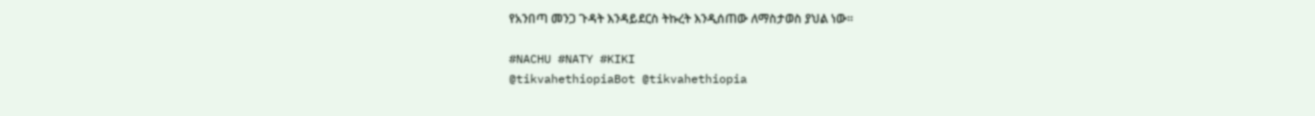የአንበጣ መንጋ ጉዳት እንዳይደርስ ትኩረት እንዲሰጠው ለማስታወስ ያህል ነው።

#NACHU #NATY #KIKI
@tikvahethiopiaBot @tikvahethiopia